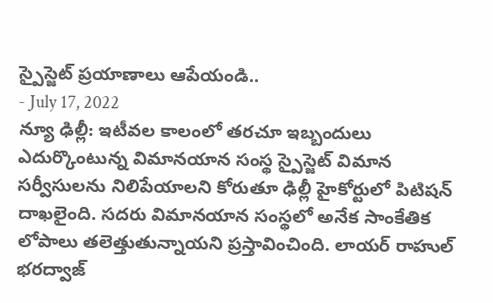స్పైస్జెట్ ప్రయాణాలు ఆపేయండి..
- July 17, 2022
న్యూ ఢిల్లీ: ఇటీవల కాలంలో తరచూ ఇబ్బందులు ఎదుర్కొంటున్న విమానయాన సంస్థ స్పైస్జెట్ విమాన సర్వీసులను నిలిపేయాలని కోరుతూ ఢిల్లీ హైకోర్టులో పిటిషన్ దాఖలైంది. సదరు విమానయాన సంస్థలో అనేక సాంకేతిక లోపాలు తలెత్తుతున్నాయని ప్రస్తావించింది. లాయర్ రాహుల్ భరద్వాజ్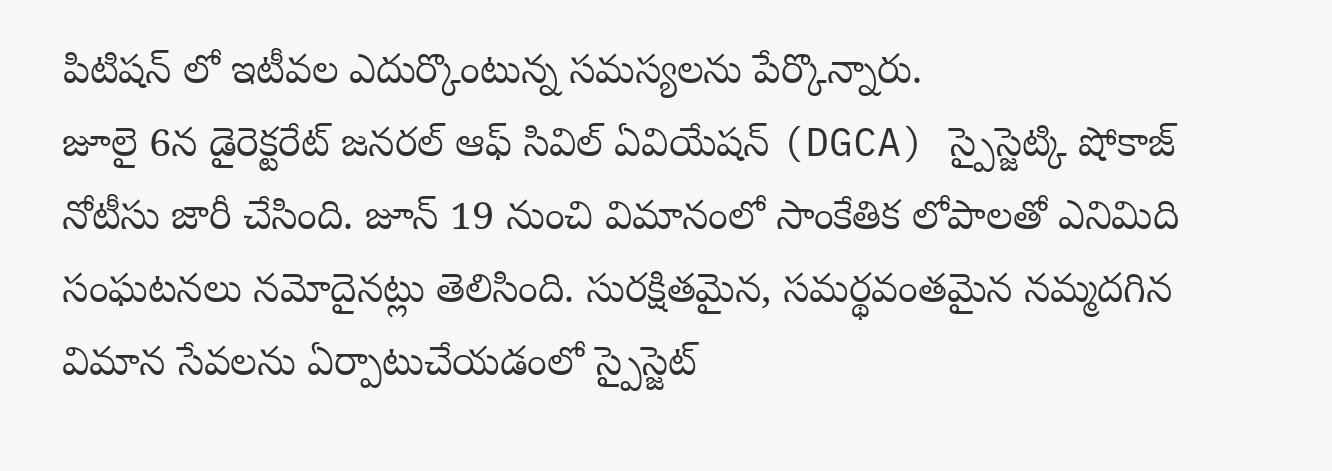పిటిషన్ లో ఇటీవల ఎదుర్కొంటున్న సమస్యలను పేర్కొన్నారు.
జూలై 6న డైరెక్టరేట్ జనరల్ ఆఫ్ సివిల్ ఏవియేషన్ (DGCA) స్పైస్జెట్కి షోకాజ్ నోటీసు జారీ చేసింది. జూన్ 19 నుంచి విమానంలో సాంకేతిక లోపాలతో ఎనిమిది సంఘటనలు నమోదైనట్లు తెలిసింది. సురక్షితమైన, సమర్థవంతమైన నమ్మదగిన విమాన సేవలను ఏర్పాటుచేయడంలో స్పైస్జెట్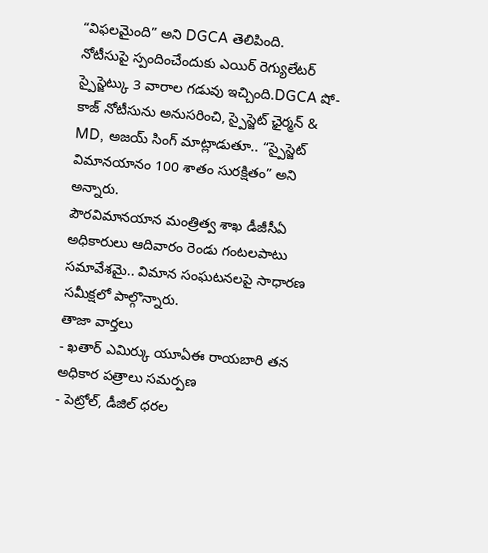“విఫలమైంది” అని DGCA తెలిపింది.
నోటీసుపై స్పందించేందుకు ఎయిర్ రెగ్యులేటర్ స్పైస్జెట్కు 3 వారాల గడువు ఇచ్చింది.DGCA షో-కాజ్ నోటీసును అనుసరించి, స్పైస్జెట్ ఛైర్మన్ & MD, అజయ్ సింగ్ మాట్లాడుతూ.. “స్పైస్జెట్ విమానయానం 100 శాతం సురక్షితం” అని అన్నారు.
పౌరవిమానయాన మంత్రిత్వ శాఖ డీజీసీఏ అధికారులు ఆదివారం రెండు గంటలపాటు సమావేశమై.. విమాన సంఘటనలపై సాధారణ సమీక్షలో పాల్గొన్నారు.
తాజా వార్తలు
- ఖతార్ ఎమిర్కు యూఏఈ రాయబారి తన అధికార పత్రాలు సమర్పణ
- పెట్రోల్, డీజిల్ ధరల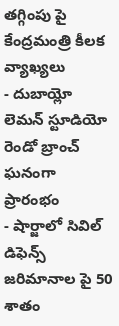తగ్గింపు పై కేంద్రమంత్రి కీలక వ్యాఖ్యలు
- దుబాయ్లో లెమన్ స్టూడియో రెండో బ్రాంచ్ ఘనంగా ప్రారంభం
- షార్జాలో సివిల్ డిఫెన్స్ జరిమానాల పై 50 శాతం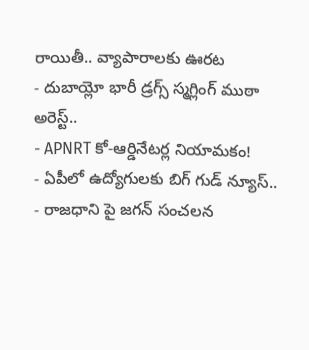రాయితీ.. వ్యాపారాలకు ఊరట
- దుబాయ్లో భారీ డ్రగ్స్ స్మగ్లింగ్ ముఠా అరెస్ట్..
- APNRT కో-ఆర్డినేటర్ల నియామకం!
- ఏపీలో ఉద్యోగులకు బిగ్ గుడ్ న్యూస్..
- రాజధాని పై జగన్ సంచలన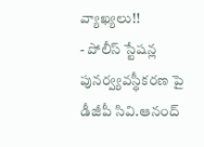వ్యాఖ్యలు!!
- పోలీస్ స్టేషన్ల పునర్వ్యవస్థీకరణ పై డీజీపీ సివి.ఆనంద్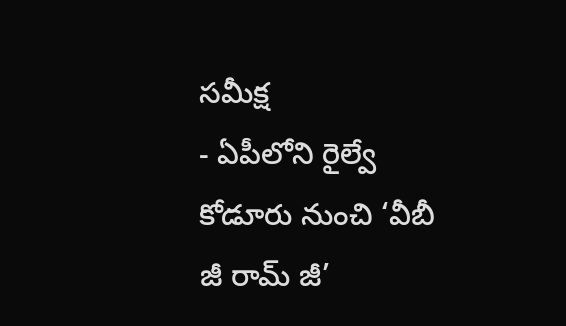సమీక్ష
- ఏపీలోని రైల్వే కోడూరు నుంచి ‘వీబీ జీ రామ్ జీ’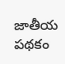జాతీయ పథకం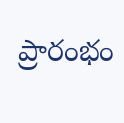ప్రారంభం